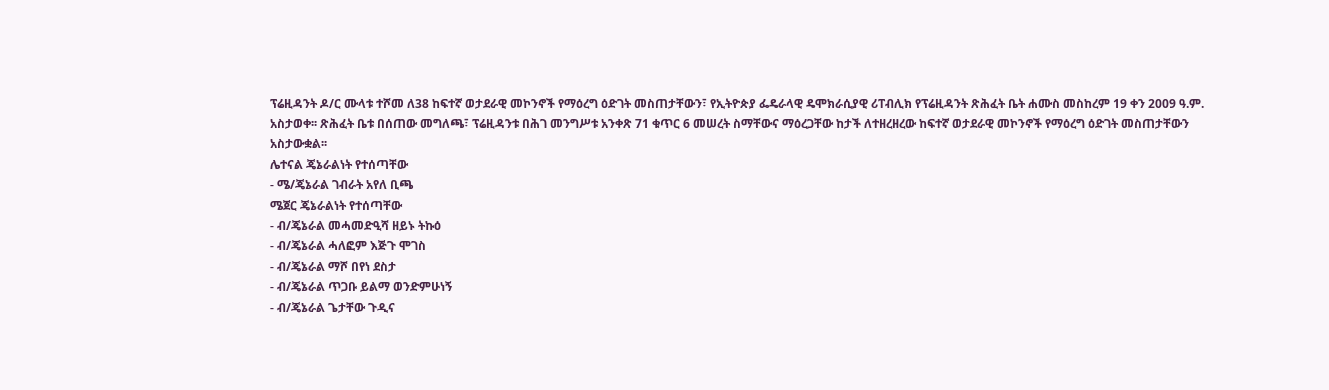ፕሬዚዳንት ዶ/ር ሙላቱ ተሾመ ለ38 ከፍተኛ ወታደራዊ መኮንኖች የማዕረግ ዕድገት መስጠታቸውን፣ የኢትዮጵያ ፌዴራላዊ ዴሞክራሲያዊ ሪፐብሊክ የፕሬዚዳንት ጽሕፈት ቤት ሐሙስ መስከረም 19 ቀን 2009 ዓ.ም. አስታወቀ፡፡ ጽሕፈት ቤቱ በሰጠው መግለጫ፣ ፕሬዚዳንቱ በሕገ መንግሥቱ አንቀጽ 71 ቁጥር 6 መሠረት ስማቸውና ማዕረጋቸው ከታች ለተዘረዘረው ከፍተኛ ወታደራዊ መኮንኖች የማዕረግ ዕድገት መስጠታቸውን አስታውቋል፡፡
ሌተናል ጄኔራልነት የተሰጣቸው
- ሜ/ጄኔራል ገብራት አየለ ቢጫ
ሜጀር ጄኔራልነት የተሰጣቸው
- ብ/ጄኔራል መሓመድዒሻ ዘይኑ ትኩዕ
- ብ/ጄኔራል ሓለፎም እጅጉ ሞገስ
- ብ/ጄኔራል ማሾ በየነ ደስታ
- ብ/ጄኔራል ጥጋቡ ይልማ ወንድምሁነኝ
- ብ/ጄኔራል ጌታቸው ጉዲና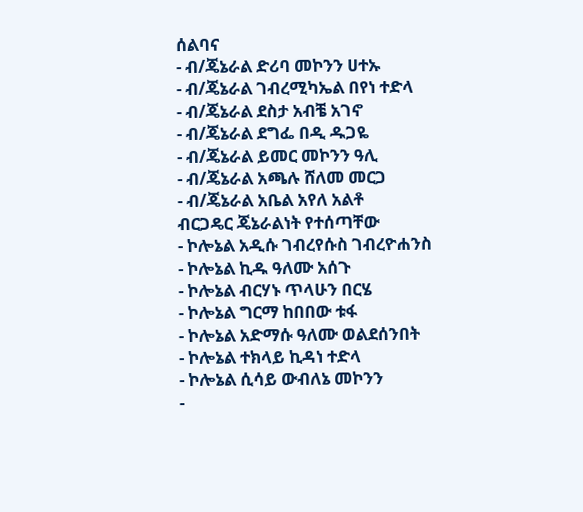ሰልባና
- ብ/ጄኔራል ድሪባ መኮንን ሀተኡ
- ብ/ጄኔራል ገብረሚካኤል በየነ ተድላ
- ብ/ጄኔራል ደስታ አብቼ አገኖ
- ብ/ጄኔራል ደግፌ በዲ ዱጋዬ
- ብ/ጄኔራል ይመር መኮንን ዓሊ
- ብ/ጄኔራል አጫሉ ሸለመ መርጋ
- ብ/ጄኔራል አቤል አየለ አልቶ
ብርጋዴር ጄኔራልነት የተሰጣቸው
- ኮሎኔል አዲሱ ገብረየሱስ ገብረዮሐንስ
- ኮሎኔል ኪዱ ዓለሙ አሰጉ
- ኮሎኔል ብርሃኑ ጥላሁን በርሄ
- ኮሎኔል ግርማ ከበበው ቱፋ
- ኮሎኔል አድማሱ ዓለሙ ወልደሰንበት
- ኮሎኔል ተክላይ ኪዳነ ተድላ
- ኮሎኔል ሲሳይ ውብለኔ መኮንን
-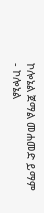ኮሎኔል ጀማል መሐመድ ይማም
- ኮሎኔል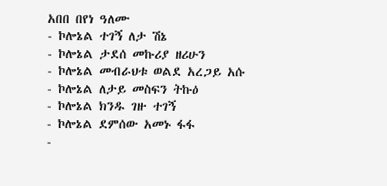አበበ በየነ ዓለሙ
- ኮሎኔል ተገኝ ለታ ሽኔ
- ኮሎኔል ታደሰ መኩሪያ ዘሪሁን
- ኮሎኔል መብራህቱ ወልደ አረጋይ አሱ
- ኮሎኔል ለታይ መስፍን ትኩዕ
- ኮሎኔል ክንዱ ገዙ ተገኝ
- ኮሎኔል ደምሰው አመኑ ፋፋ
-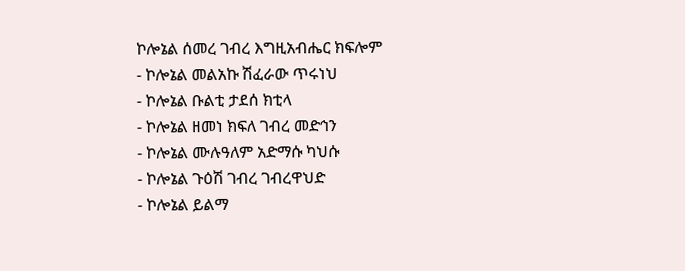ኮሎኔል ሰመረ ገብረ እግዚአብሔር ክፍሎም
- ኮሎኔል መልአኩ ሽፈራው ጥሩነህ
- ኮሎኔል ቡልቲ ታደሰ ክቲላ
- ኮሎኔል ዘመነ ክፍለ ገብረ መድኅን
- ኮሎኔል ሙሉዓለም አድማሱ ካህሱ
- ኮሎኔል ጉዕሽ ገብረ ገብረዋህድ
- ኮሎኔል ይልማ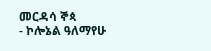መርዳሳ ኞጳ
- ኮሎኔል ዓለማየሁ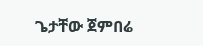ጌታቸው ጀምበሬ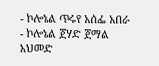- ኮሎኔል ጥሩየ አሰፌ አበራ
- ኮሎኔል ጀሃድ ጀማል አህመድ